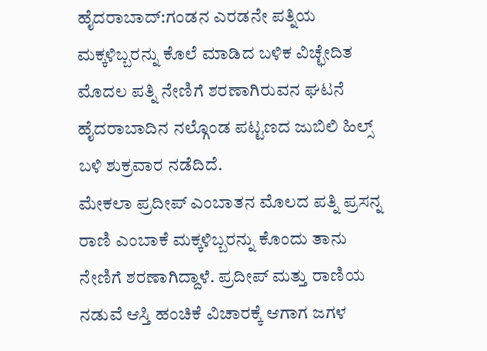ಹೈದರಾಬಾದ್:ಗಂಡನ ಎರಡನೇ ಪತ್ನಿಯ ಮಕ್ಕಳಿಬ್ಬರನ್ನು ಕೊಲೆ ಮಾಡಿದ ಬಳಿಕ ವಿಚ್ಛೇದಿತ ಮೊದಲ ಪತ್ನಿ ನೇಣಿಗೆ ಶರಣಾಗಿರುವನ ಘಟನೆ ಹೈದರಾಬಾದಿನ ನಲ್ಗೊಂಡ ಪಟ್ಟಣದ ಜುಬಿಲಿ ಹಿಲ್ಸ್ ಬಳಿ ಶುಕ್ರವಾರ ನಡೆದಿದೆ.
ಮೇಕಲಾ ಪ್ರದೀಪ್ ಎಂಬಾತನ ಮೊಲದ ಪತ್ನಿ ಪ್ರಸನ್ನ ರಾಣಿ ಎಂಬಾಕೆ ಮಕ್ಕಳಿಬ್ಬರನ್ನು ಕೊಂದು ತಾನು ನೇಣಿಗೆ ಶರಣಾಗಿದ್ದಾಳೆ. ಪ್ರದೀಪ್ ಮತ್ತು ರಾಣಿಯ ನಡುವೆ ಆಸ್ತಿ ಹಂಚಿಕೆ ವಿಚಾರಕ್ಕೆ ಆಗಾಗ ಜಗಳ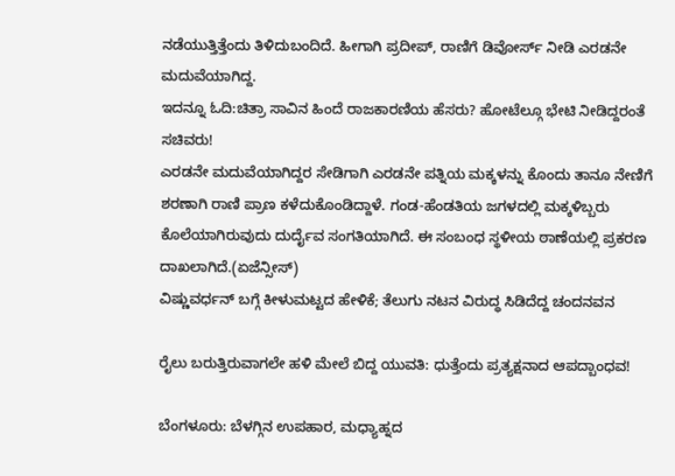ನಡೆಯುತ್ತಿತ್ತೆಂದು ತಿಳಿದುಬಂದಿದೆ. ಹೀಗಾಗಿ ಪ್ರದೀಪ್, ರಾಣಿಗೆ ಡಿವೋರ್ಸ್ ನೀಡಿ ಎರಡನೇ ಮದುವೆಯಾಗಿದ್ದ.
ಇದನ್ನೂ ಓದಿ:ಚಿತ್ರಾ ಸಾವಿನ ಹಿಂದೆ ರಾಜಕಾರಣಿಯ ಹೆಸರು? ಹೋಟೆಲ್ಗೂ ಭೇಟಿ ನೀಡಿದ್ದರಂತೆ ಸಚಿವರು!
ಎರಡನೇ ಮದುವೆಯಾಗಿದ್ದರ ಸೇಡಿಗಾಗಿ ಎರಡನೇ ಪತ್ನಿಯ ಮಕ್ಕಳನ್ನು ಕೊಂದು ತಾನೂ ನೇಣಿಗೆ ಶರಣಾಗಿ ರಾಣಿ ಪ್ರಾಣ ಕಳೆದುಕೊಂಡಿದ್ದಾಳೆ. ಗಂಡ-ಹೆಂಡತಿಯ ಜಗಳದಲ್ಲಿ ಮಕ್ಕಳಿಬ್ಬರು ಕೊಲೆಯಾಗಿರುವುದು ದುರ್ದೈವ ಸಂಗತಿಯಾಗಿದೆ. ಈ ಸಂಬಂಧ ಸ್ಥಳೀಯ ಠಾಣೆಯಲ್ಲಿ ಪ್ರಕರಣ ದಾಖಲಾಗಿದೆ.(ಏಜೆನ್ಸೀಸ್)
ವಿಷ್ಣುವರ್ಧನ್ ಬಗ್ಗೆ ಕೀಳುಮಟ್ಟದ ಹೇಳಿಕೆ; ತೆಲುಗು ನಟನ ವಿರುದ್ಧ ಸಿಡಿದೆದ್ದ ಚಂದನವನ

ರೈಲು ಬರುತ್ತಿರುವಾಗಲೇ ಹಳಿ ಮೇಲೆ ಬಿದ್ದ ಯುವತಿ: ಧುತ್ತೆಂದು ಪ್ರತ್ಯಕ್ಷನಾದ ಆಪದ್ಬಾಂಧವ!

ಬೆಂಗಳೂರು: ಬೆಳಗ್ಗಿನ ಉಪಹಾರ, ಮಧ್ಯಾಹ್ನದ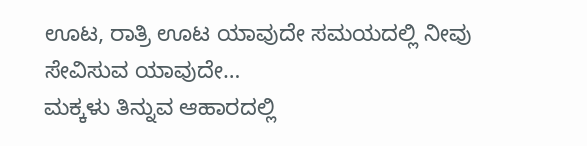ಊಟ, ರಾತ್ರಿ ಊಟ ಯಾವುದೇ ಸಮಯದಲ್ಲಿ ನೀವು ಸೇವಿಸುವ ಯಾವುದೇ…
ಮಕ್ಕಳು ತಿನ್ನುವ ಆಹಾರದಲ್ಲಿ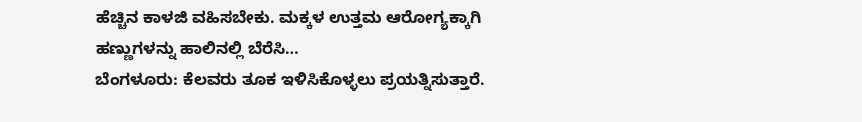ಹೆಚ್ಚಿನ ಕಾಳಜಿ ವಹಿಸಬೇಕು. ಮಕ್ಕಳ ಉತ್ತಮ ಆರೋಗ್ಯಕ್ಕಾಗಿ ಹಣ್ಣುಗಳನ್ನು ಹಾಲಿನಲ್ಲಿ ಬೆರೆಸಿ…
ಬೆಂಗಳೂರು: ಕೆಲವರು ತೂಕ ಇಳಿಸಿಕೊಳ್ಳಲು ಪ್ರಯತ್ನಿಸುತ್ತಾರೆ.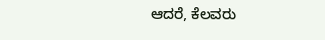ಆದರೆ, ಕೆಲವರು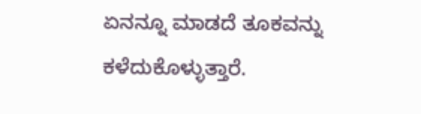ಏನನ್ನೂ ಮಾಡದೆ ತೂಕವನ್ನು ಕಳೆದುಕೊಳ್ಳುತ್ತಾರೆ.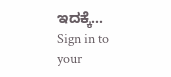ಇದಕ್ಕೆ…
Sign in to your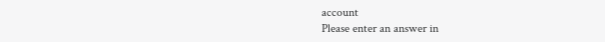account
Please enter an answer in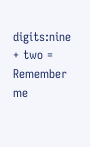digits:nine + two =
Remember me